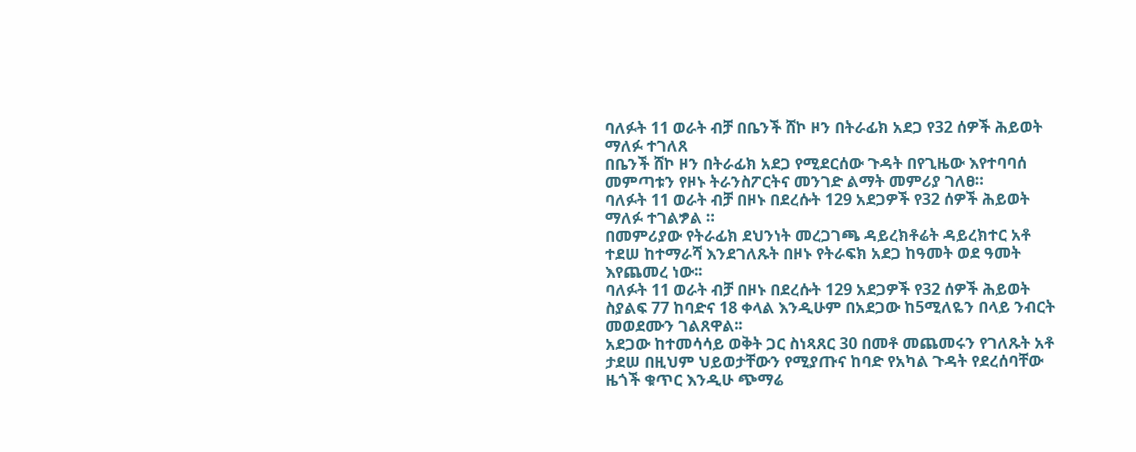ባለፉት 11 ወራት ብቻ በቤንች ሸኮ ዞን በትራፊክ አደጋ የ32 ሰዎች ሕይወት ማለፉ ተገለጸ
በቤንች ሸኮ ዞን በትራፊክ አደጋ የሚደርሰው ጉዳት በየጊዜው እየተባባሰ መምጣቱን የዞኑ ትራንስፖርትና መንገድ ልማት መምሪያ ገለፀ።
ባለፉት 11 ወራት ብቻ በዞኑ በደረሱት 129 አደጋዎች የ32 ሰዎች ሕይወት ማለፉ ተገልፇል ።
በመምሪያው የትራፊክ ደህንነት መረጋገጫ ዳይረክቶሬት ዳይረክተር አቶ ተደሠ ከተማራሻ እንደገለጹት በዞኑ የትራፍክ አደጋ ከዓመት ወደ ዓመት እየጨመረ ነው፡፡
ባለፉት 11 ወራት ብቻ በዞኑ በደረሱት 129 አደጋዎች የ32 ሰዎች ሕይወት ስያልፍ 77 ከባድና 18 ቀላል እንዲሁም በአደጋው ከ5ሚለዬን በላይ ንብርት መወደሙን ገልጸዋል፡፡
አደጋው ከተመሳሳይ ወቅት ጋር ስነጻጸር 30 በመቶ መጨመሩን የገለጹት አቶ ታደሠ በዚህም ህይወታቸውን የሚያጡና ከባድ የአካል ጉዳት የደረሰባቸው ዜጎች ቁጥር እንዲሁ ጭማሬ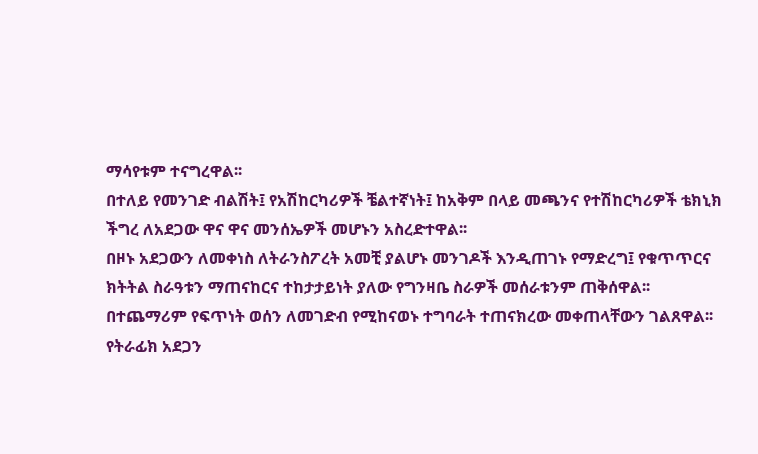ማሳየቱም ተናግረዋል፡፡
በተለይ የመንገድ ብልሽት፤ የአሽከርካሪዎች ቼልተኛነት፤ ከአቅም በላይ መጫንና የተሽከርካሪዎች ቴክኒክ ችግረ ለአደጋው ዋና ዋና መንሰኤዎች መሆኑን አስረድተዋል፡፡
በዞኑ አደጋውን ለመቀነስ ለትራንስፖረት አመቺ ያልሆኑ መንገዶች እንዲጠገኑ የማድረግ፤ የቁጥጥርና ክትትል ስራዓቱን ማጠናከርና ተከታታይነት ያለው የግንዛቤ ስራዎች መሰራቱንም ጠቅሰዋል፡፡
በተጨማሪም የፍጥነት ወሰን ለመገድብ የሚከናወኑ ተግባራት ተጠናክረው መቀጠላቸውን ገልጸዋል፡፡
የትራፊክ አደጋን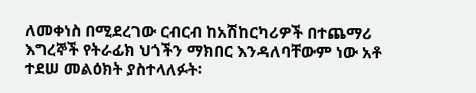ለመቀነስ በሚደረገው ርብርብ ከአሽከርካሪዎች በተጨማሪ እግረኞች የትራፊክ ህጎችን ማክበር እንዳለባቸውም ነው አቶ ተደሠ መልዕክት ያስተላለፉት፡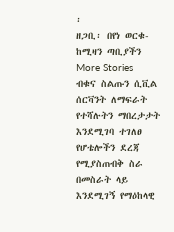፡
ዘጋቢ፡ በየነ ወርቁ-ከሚዛን ጣቢያችን
More Stories
ብቁና ስልጡን ሲቪል ሰርቫንት ለማፍራት የተሻሉትን ማበረታታት እንደሚገባ ተገለፀ
የሆቴሎችን ደረጃ የሚያስጠብቅ ስራ በመስራት ላይ እንደሚገኝ የማዕከላዊ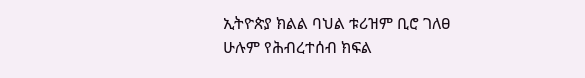ኢትዮጵያ ክልል ባህል ቱሪዝም ቢሮ ገለፀ
ሁሉም የሕብረተሰብ ክፍል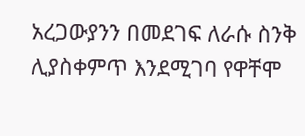አረጋውያንን በመደገፍ ለራሱ ስንቅ ሊያስቀምጥ እንደሚገባ የዋቸሞ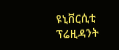ዩኒቨርሲቲ ፕሬዚዳንት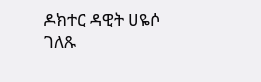ዶክተር ዳዊት ሀዬሶ ገለጹ